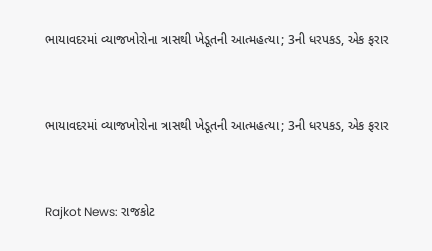ભાયાવદરમાં વ્યાજખોરોના ત્રાસથી ખેડૂતની આત્મહત્યા; 3ની ધરપકડ, એક ફરાર



ભાયાવદરમાં વ્યાજખોરોના ત્રાસથી ખેડૂતની આત્મહત્યા; 3ની ધરપકડ, એક ફરાર



Rajkot News: રાજકોટ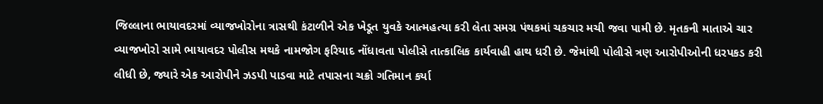જિલ્લાના ભાયાવદરમાં વ્યાજખોરોના ત્રાસથી કંટાળીને એક ખેડૂત યુવકે આત્મહત્યા કરી લેતા સમગ્ર પંથકમાં ચકચાર મચી જવા પામી છે. મૃતકની માતાએ ચાર વ્યાજખોરો સામે ભાયાવદર પોલીસ મથકે નામજોગ ફરિયાદ નોંધાવતા પોલીસે તાત્કાલિક કાર્યવાહી હાથ ધરી છે. જેમાંથી પોલીસે ત્રણ આરોપીઓની ધરપકડ કરી લીધી છે, જ્યારે એક આરોપીને ઝડપી પાડવા માટે તપાસના ચક્રો ગતિમાન કર્યા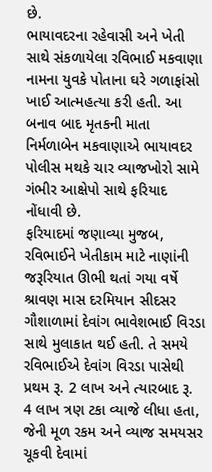છે.
ભાયાવદરના રહેવાસી અને ખેતી સાથે સંકળાયેલા રવિભાઈ મકવાણા નામના યુવકે પોતાના ઘરે ગળાફાંસો ખાઈ આત્મહત્યા કરી હતી. આ બનાવ બાદ મૃતકની માતા નિર્મળાબેન મકવાણાએ ભાયાવદર પોલીસ મથકે ચાર વ્યાજખોરો સામે ગંભીર આક્ષેપો સાથે ફરિયાદ નોંધાવી છે.
ફરિયાદમાં જણાવ્યા મુજબ, રવિભાઈને ખેતીકામ માટે નાણાંની જરૂરિયાત ઊભી થતાં ગયા વર્ષે શ્રાવણ માસ દરમિયાન સીદસર ગૌશાળામાં દેવાંગ ભાવેશભાઈ વિરડા સાથે મુલાકાત થઈ હતી. તે સમયે રવિભાઈએ દેવાંગ વિરડા પાસેથી પ્રથમ રૂ. 2 લાખ અને ત્યારબાદ રૂ. 4 લાખ ત્રણ ટકા વ્યાજે લીધા હતા, જેની મૂળ રકમ અને વ્યાજ સમયસર ચૂકવી દેવામાં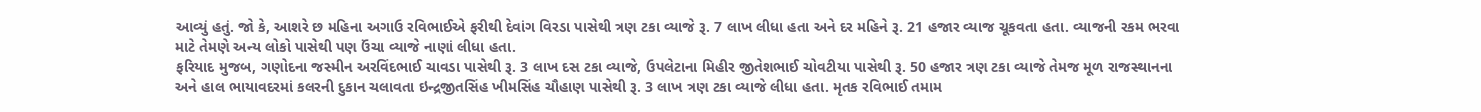આવ્યું હતું. જો કે, આશરે છ મહિના અગાઉ રવિભાઈએ ફરીથી દેવાંગ વિરડા પાસેથી ત્રણ ટકા વ્યાજે રૂ. 7 લાખ લીધા હતા અને દર મહિને રૂ. 21 હજાર વ્યાજ ચૂકવતા હતા. વ્યાજની રકમ ભરવા માટે તેમણે અન્ય લોકો પાસેથી પણ ઉંચા વ્યાજે નાણાં લીધા હતા.
ફરિયાદ મુજબ, ગણોદના જસ્મીન અરવિંદભાઈ ચાવડા પાસેથી રૂ. 3 લાખ દસ ટકા વ્યાજે, ઉપલેટાના મિહીર જીતેશભાઈ ચોવટીયા પાસેથી રૂ. 50 હજાર ત્રણ ટકા વ્યાજે તેમજ મૂળ રાજસ્થાનના અને હાલ ભાયાવદરમાં કલરની દુકાન ચલાવતા ઇન્દ્રજીતસિંહ ખીમસિંહ ચૌહાણ પાસેથી રૂ. 3 લાખ ત્રણ ટકા વ્યાજે લીધા હતા. મૃતક રવિભાઈ તમામ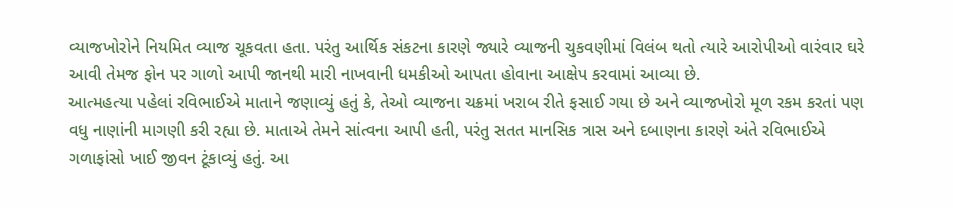વ્યાજખોરોને નિયમિત વ્યાજ ચૂકવતા હતા. પરંતુ આર્થિક સંકટના કારણે જ્યારે વ્યાજની ચુકવણીમાં વિલંબ થતો ત્યારે આરોપીઓ વારંવાર ઘરે આવી તેમજ ફોન પર ગાળો આપી જાનથી મારી નાખવાની ધમકીઓ આપતા હોવાના આક્ષેપ કરવામાં આવ્યા છે.
આત્મહત્યા પહેલાં રવિભાઈએ માતાને જણાવ્યું હતું કે, તેઓ વ્યાજના ચક્રમાં ખરાબ રીતે ફસાઈ ગયા છે અને વ્યાજખોરો મૂળ રકમ કરતાં પણ વધુ નાણાંની માગણી કરી રહ્યા છે. માતાએ તેમને સાંત્વના આપી હતી, પરંતુ સતત માનસિક ત્રાસ અને દબાણના કારણે અંતે રવિભાઈએ ગળાફાંસો ખાઈ જીવન ટૂંકાવ્યું હતું. આ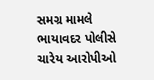સમગ્ર મામલે ભાયાવદર પોલીસે ચારેય આરોપીઓ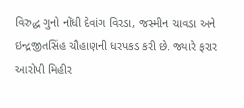વિરુદ્ધ ગુનો નોંધી દેવાંગ વિરડા, જસ્મીન ચાવડા અને ઇન્દ્રજીતસિંહ ચૌહાણની ધરપકડ કરી છે. જ્યારે ફરાર આરોપી મિહીર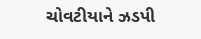ચોવટીયાને ઝડપી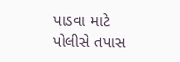પાડવા માટે પોલીસે તપાસ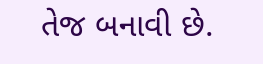તેજ બનાવી છે.